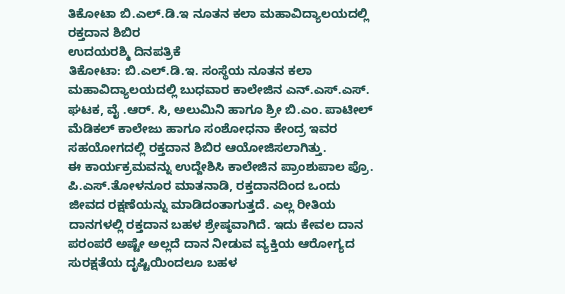ತಿಕೋಟಾ ಬಿ.ಎಲ್.ಡಿ.ಇ ನೂತನ ಕಲಾ ಮಹಾವಿದ್ಯಾಲಯದಲ್ಲಿ ರಕ್ತದಾನ ಶಿಬಿರ
ಉದಯರಶ್ಮಿ ದಿನಪತ್ರಿಕೆ
ತಿಕೋಟಾ: ಬಿ.ಎಲ್.ಡಿ.ಇ. ಸಂಸ್ಥೆಯ ನೂತನ ಕಲಾ ಮಹಾವಿದ್ಯಾಲಯದಲ್ಲಿ ಬುಧವಾರ ಕಾಲೇಜಿನ ಎನ್.ಎಸ್.ಎಸ್. ಘಟಕ, ವೈ .ಆರ್. ಸಿ, ಅಲುಮಿನಿ ಹಾಗೂ ಶ್ರೀ ಬಿ.ಎಂ. ಪಾಟೀಲ್ ಮೆಡಿಕಲ್ ಕಾಲೇಜು ಹಾಗೂ ಸಂಶೋಧನಾ ಕೇಂದ್ರ ಇವರ ಸಹಯೋಗದಲ್ಲಿ ರಕ್ತದಾನ ಶಿಬಿರ ಆಯೋಜಿಸಲಾಗಿತ್ತು.
ಈ ಕಾರ್ಯಕ್ರಮವನ್ನು ಉದ್ದೇಶಿಸಿ ಕಾಲೇಜಿನ ಪ್ರಾಂಶುಪಾಲ ಪ್ರೊ. ಪಿ.ಎಸ್.ತೋಳನೂರ ಮಾತನಾಡಿ, ರಕ್ತದಾನದಿಂದ ಒಂದು ಜೀವದ ರಕ್ಷಣೆಯನ್ನು ಮಾಡಿದಂತಾಗುತ್ತದೆ. ಎಲ್ಲ ರೀತಿಯ ದಾನಗಳಲ್ಲಿ ರಕ್ತದಾನ ಬಹಳ ಶ್ರೇಷ್ಠವಾಗಿದೆ. ಇದು ಕೇವಲ ದಾನ ಪರಂಪರೆ ಅಷ್ಟೇ ಅಲ್ಲದೆ ದಾನ ನೀಡುವ ವ್ಯಕ್ತಿಯ ಆರೋಗ್ಯದ ಸುರಕ್ಷತೆಯ ದೃಷ್ಟಿಯಿಂದಲೂ ಬಹಳ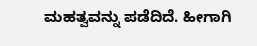ಮಹತ್ವವನ್ನು ಪಡೆದಿದೆ. ಹೀಗಾಗಿ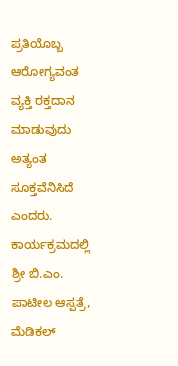ಪ್ರತಿಯೊಬ್ಬ ಆರೋಗ್ಯವಂತ ವ್ಯಕ್ತಿ ರಕ್ತದಾನ ಮಾಡುವುದು ಅತ್ಯಂತ ಸೂಕ್ತವೆನಿಸಿದೆ ಎಂದರು.
ಕಾರ್ಯಕ್ರಮದಲ್ಲಿ ಶ್ರೀ ಬಿ.ಎಂ. ಪಾಟೀಲ ಆಸ್ಪತ್ರೆ, ಮೆಡಿಕಲ್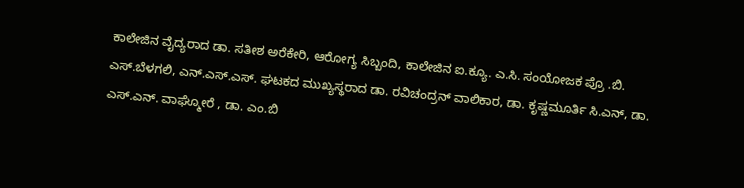ಕಾಲೇಜಿನ ವೈದ್ಯರಾದ ಡಾ. ಸತೀಶ ಅರೆಕೇರಿ, ಆರೋಗ್ಯ ಸಿಬ್ಬಂದಿ, ಕಾಲೇಜಿನ ಐ.ಕ್ಯೂ. ಎ.ಸಿ. ಸಂಯೋಜಕ ಪ್ರೊ .ಬಿ. ಎಸ್.ಬೆಳಗಲಿ, ಎನ್.ಎಸ್.ಎಸ್. ಘಟಕದ ಮುಖ್ಯಸ್ಥರಾದ ಡಾ. ರವಿಚಂದ್ರನ್ ವಾಲಿಕಾರ, ಡಾ. ಕೃಷ್ಣಮೂರ್ತಿ ಸಿ.ಎನ್, ಡಾ. ಎಸ್.ಎನ್. ವಾಘ್ಮೋರೆ , ಡಾ. ಎಂ.ಬಿ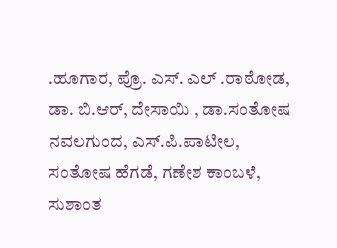.ಹೂಗಾರ, ಪ್ರೊ. ಎಸ್. ಎಲ್ .ರಾಠೋಡ, ಡಾ. ಬಿ.ಆರ್, ದೇಸಾಯಿ , ಡಾ.ಸಂತೋಷ ನವಲಗುಂದ, ಎಸ್.ಪಿ.ಪಾಟೀಲ, ಸಂತೋಷ ಹೆಗಡೆ, ಗಣೇಶ ಕಾಂಬಳೆ, ಸುಶಾಂತ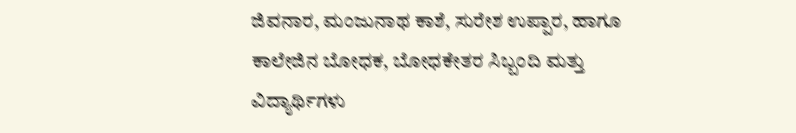ಜಿವನಾರ, ಮಂಜುನಾಥ ಕಾಶೆ, ಸುರೇಶ ಉಪ್ಪಾರ, ಹಾಗೂ ಕಾಲೇಜಿನ ಬೋಧಕ, ಬೋಧಕೇತರ ಸಿಬ್ಬಂದಿ ಮತ್ತು ವಿದ್ಯಾರ್ಥಿಗಳು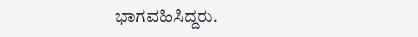ಭಾಗವಹಿಸಿದ್ದರು.